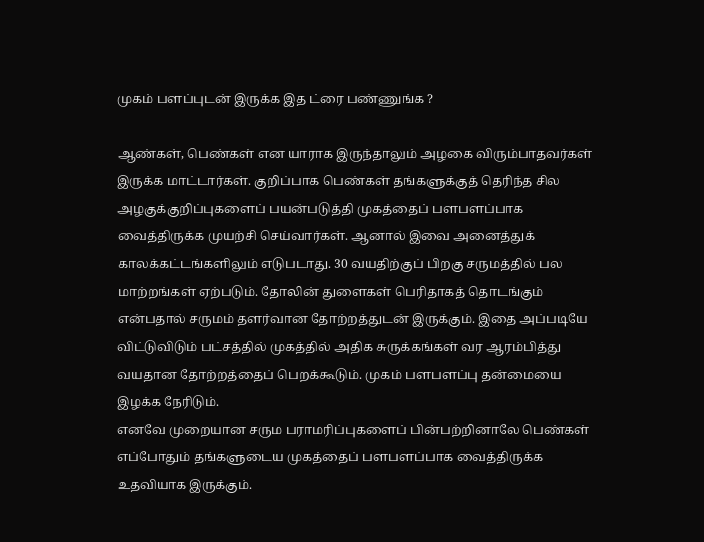முகம் பளப்புடன் இருக்க இத ட்ரை பண்ணுங்க ?

ஆண்கள், பெண்கள் என யாராக இருந்தாலும் அழகை விரும்பாதவர்கள் இருக்க மாட்டார்கள். குறிப்பாக பெண்கள் தங்களுக்குத் தெரிந்த சில அழகுக்குறிப்புகளைப் பயன்படுத்தி முகத்தைப் பளபளப்பாக வைத்திருக்க முயற்சி செய்வார்கள். ஆனால் இவை அனைத்துக் காலக்கட்டங்களிலும் எடுபடாது. 30 வயதிற்குப் பிறகு சருமத்தில் பல மாற்றங்கள் ஏற்படும். தோலின் துளைகள் பெரிதாகத் தொடங்கும் என்பதால் சருமம் தளர்வான தோற்றத்துடன் இருக்கும். இதை அப்படியே விட்டுவிடும் பட்சத்தில் முகத்தில் அதிக சுருக்கங்கள் வர ஆரம்பித்து வயதான தோற்றத்தைப் பெறக்கூடும். முகம் பளபளப்பு தன்மையை இழக்க நேரிடும்.
எனவே முறையான சரும பராமரிப்புகளைப் பின்பற்றினாலே பெண்கள் எப்போதும் தங்களுடைய முகத்தைப் பளபளப்பாக வைத்திருக்க உதவியாக இருக்கும்.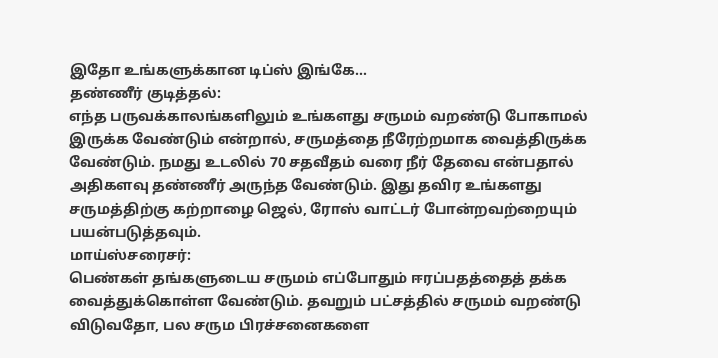இதோ உங்களுக்கான டிப்ஸ் இங்கே…
தண்ணீர் குடித்தல்:
எந்த பருவக்காலங்களிலும் உங்களது சருமம் வறண்டு போகாமல் இருக்க வேண்டும் என்றால், சருமத்தை நீரேற்றமாக வைத்திருக்க வேண்டும். நமது உடலில் 70 சதவீதம் வரை நீர் தேவை என்பதால் அதிகளவு தண்ணீர் அருந்த வேண்டும். இது தவிர உங்களது சருமத்திற்கு கற்றாழை ஜெல், ரோஸ் வாட்டர் போன்றவற்றையும் பயன்படுத்தவும்.
மாய்ஸ்சரைசர்:
பெண்கள் தங்களுடைய சருமம் எப்போதும் ஈரப்பதத்தைத் தக்க வைத்துக்கொள்ள வேண்டும். தவறும் பட்சத்தில் சருமம் வறண்டு விடுவதோ, பல சரும பிரச்சனைகளை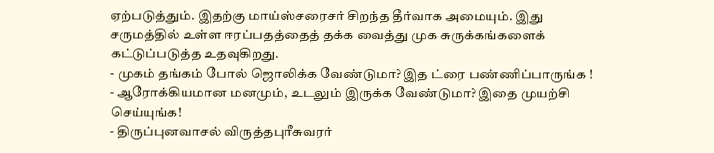ஏற்படுத்தும். இதற்கு மாய்ஸ்சரைசர் சிறந்த தீர்வாக அமையும். இது சருமத்தில் உள்ள ஈரப்பதத்தைத் தக்க வைத்து முக சுருக்கங்களைக் கட்டுப்படுத்த உதவுகிறது.
- முகம் தங்கம் போல் ஜொலிக்க வேண்டுமா? இத ட்ரை பண்ணிப்பாருங்க !
- ஆரோக்கியமான மனமும், உடலும் இருக்க வேண்டுமா? இதை முயற்சி செய்யுங்க!
- திருப்புனவாசல் விருத்தபுரீசுவரர்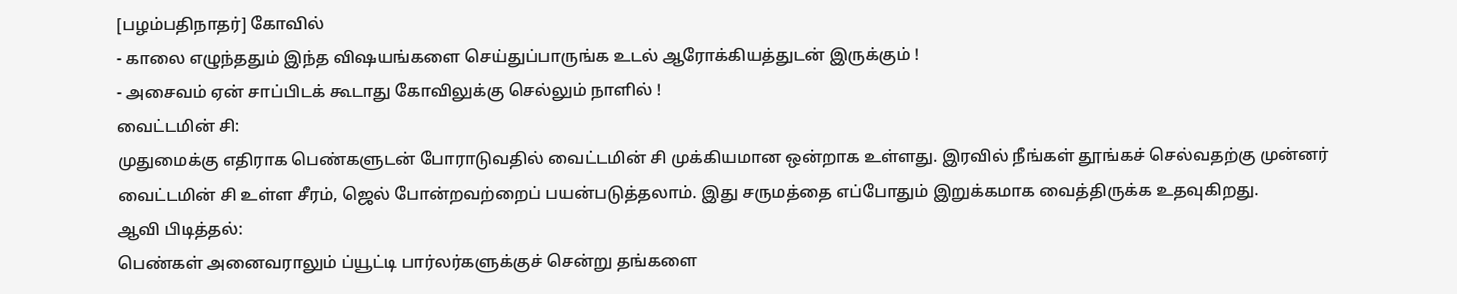[பழம்பதிநாதர்] கோவில்
- காலை எழுந்ததும் இந்த விஷயங்களை செய்துப்பாருங்க உடல் ஆரோக்கியத்துடன் இருக்கும் !
- அசைவம் ஏன் சாப்பிடக் கூடாது கோவிலுக்கு செல்லும் நாளில் !
வைட்டமின் சி:
முதுமைக்கு எதிராக பெண்களுடன் போராடுவதில் வைட்டமின் சி முக்கியமான ஒன்றாக உள்ளது. இரவில் நீங்கள் தூங்கச் செல்வதற்கு முன்னர் வைட்டமின் சி உள்ள சீரம், ஜெல் போன்றவற்றைப் பயன்படுத்தலாம். இது சருமத்தை எப்போதும் இறுக்கமாக வைத்திருக்க உதவுகிறது.
ஆவி பிடித்தல்:
பெண்கள் அனைவராலும் ப்யூட்டி பார்லர்களுக்குச் சென்று தங்களை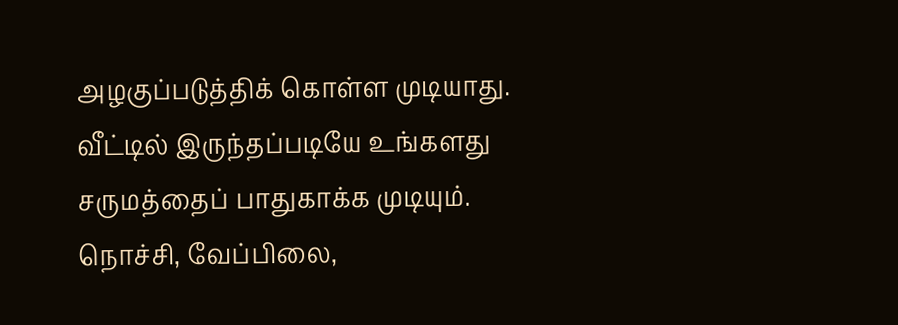அழகுப்படுத்திக் கொள்ள முடியாது. வீட்டில் இருந்தப்படியே உங்களது சருமத்தைப் பாதுகாக்க முடியும்.
நொச்சி, வேப்பிலை,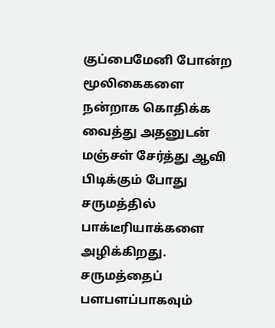குப்பைமேனி போன்ற மூலிகைகளை நன்றாக கொதிக்க வைத்து அதனுடன் மஞ்சள் சேர்த்து ஆவி பிடிக்கும் போது சருமத்தில் பாக்டீரியாக்களை அழிக்கிறது. சருமத்தைப் பளபளப்பாகவும்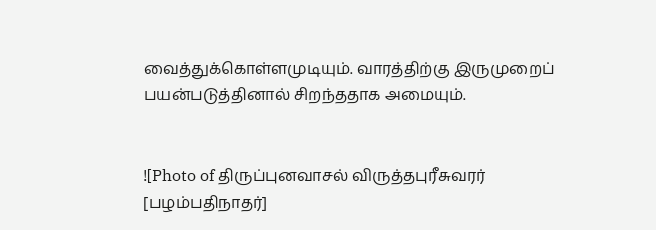வைத்துக்கொள்ளமுடியும். வாரத்திற்கு இருமுறைப் பயன்படுத்தினால் சிறந்ததாக அமையும்.


![Photo of திருப்புனவாசல் விருத்தபுரீசுவரர் [பழம்பதிநாதர்]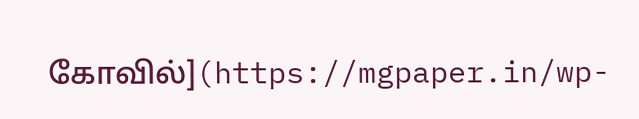கோவில்](https://mgpaper.in/wp-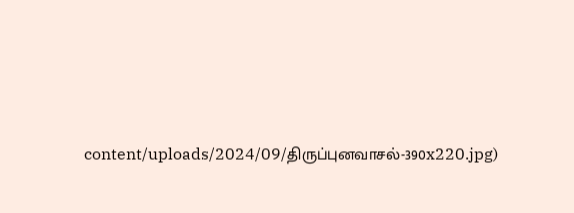content/uploads/2024/09/திருப்புனவாசல்-390x220.jpg)